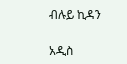ብሉይ ኪዳን

አዲስ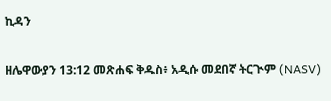ኪዳን

ዘሌዋውያን 13:12 መጽሐፍ ቅዱስ፥ አዲሱ መደበኛ ትርጒም (NASV)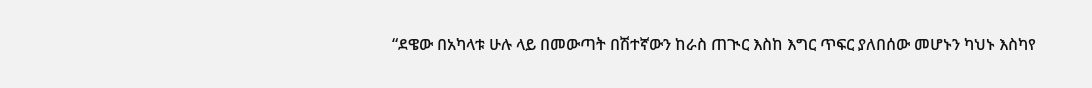“ደዌው በአካላቱ ሁሉ ላይ በመውጣት በሽተኛውን ከራስ ጠጒር እስከ እግር ጥፍር ያለበሰው መሆኑን ካህኑ እስካየ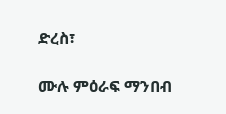ድረስ፣

ሙሉ ምዕራፍ ማንበብ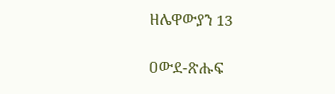ዘሌዋውያን 13

ዐውደ-ጽሑፍ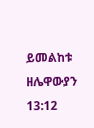ይመልከቱ ዘሌዋውያን 13:12